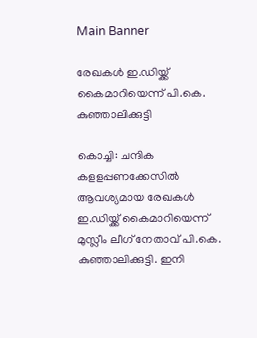Main Banner

രേഖകൾ ഇ.ഡിയ്ക്ക് കൈമാറിയെന്ന് പി.കെ. കുഞ്ഞാലിക്കുട്ടി

കൊച്ചി: ചന്ദിക കളളപ്പണക്കേസിൽ ആവശ്യമായ രേഖകൾ ഇ.ഡിയ്ക്ക് കൈമാറിയെന്ന് മുസ്ലീം ലീഗ് നേതാവ് പി.കെ. കുഞ്ഞാലിക്കുട്ടി. ഇനി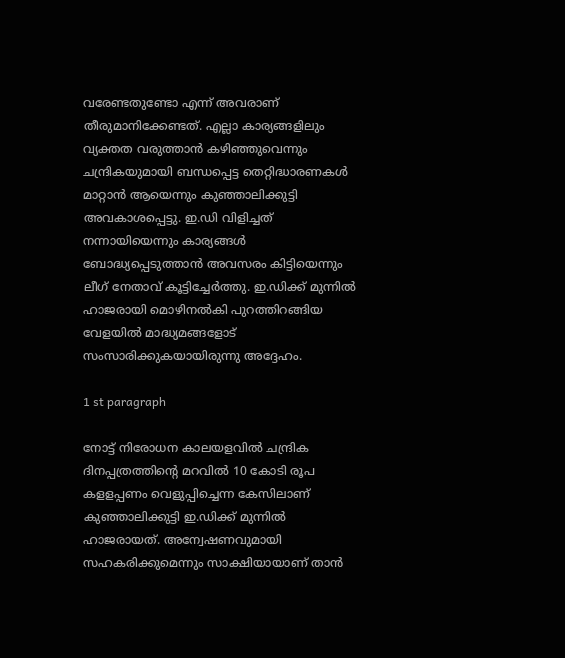വരേണ്ടതുണ്ടോ എന്ന് അവരാണ് തീരുമാനിക്കേണ്ടത്. എല്ലാ കാര്യങ്ങളിലും വ്യക്തത വരുത്താൻ കഴിഞ്ഞുവെന്നും ചന്ദ്രികയുമായി ബന്ധപ്പെട്ട തെറ്റിദ്ധാരണകൾ മാറ്റാൻ ആയെന്നും കുഞ്ഞാലിക്കുട്ടി അവകാശപ്പെട്ടു. ഇ.ഡി വിളിച്ചത് നന്നായിയെന്നും കാര്യങ്ങൾ ബോദ്ധ്യപ്പെടുത്താൻ അവസരം കിട്ടിയെന്നും ലീഗ് നേതാവ് കൂട്ടിച്ചേർത്തു. ഇ.ഡിക്ക് മുന്നിൽ ഹാജരായി മൊഴിനൽകി പുറത്തിറങ്ങിയ വേളയിൽ മാദ്ധ്യമങ്ങളോട് സംസാരിക്കുകയായിരുന്നു അദ്ദേഹം.

1 st paragraph

നോട്ട് നിരോധന കാലയളവിൽ ചന്ദ്രിക ദിനപ്പത്രത്തിന്റെ മറവിൽ 10 കോടി രൂപ കളളപ്പണം വെളുപ്പിച്ചെന്ന കേസിലാണ് കുഞ്ഞാലിക്കുട്ടി ഇ.ഡിക്ക് മുന്നിൽ ഹാജരായത്. അന്വേഷണവുമായി സഹകരിക്കുമെന്നും സാക്ഷിയായാണ് താൻ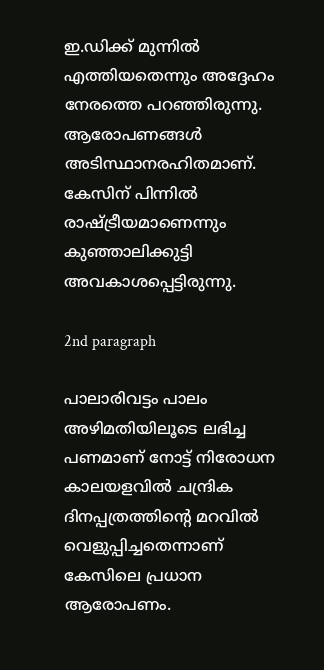ഇ.ഡിക്ക് മുന്നിൽ എത്തിയതെന്നും അദ്ദേഹം നേരത്തെ പറഞ്ഞിരുന്നു. ആരോപണങ്ങൾ അടിസ്ഥാനരഹിതമാണ്. കേസിന് പിന്നിൽ രാഷ്‌ട്രീയമാണെന്നും കുഞ്ഞാലിക്കുട്ടി അവകാശപ്പെട്ടിരുന്നു.

2nd paragraph

പാലാരിവട്ടം പാലം അഴിമതിയിലൂടെ ലഭിച്ച പണമാണ് നോട്ട് നിരോധന കാലയളവിൽ ചന്ദ്രിക ദിനപ്പത്രത്തിന്റെ മറവിൽ വെളുപ്പിച്ചതെന്നാണ് കേസിലെ പ്രധാന ആരോപണം.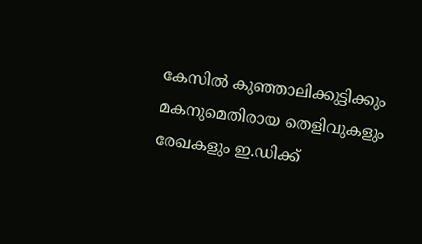കേസിൽ കുഞ്ഞാലിക്കുട്ടിക്കും മകനുമെതിരായ തെളിവുകളും രേഖകളും ഇ.ഡിക്ക്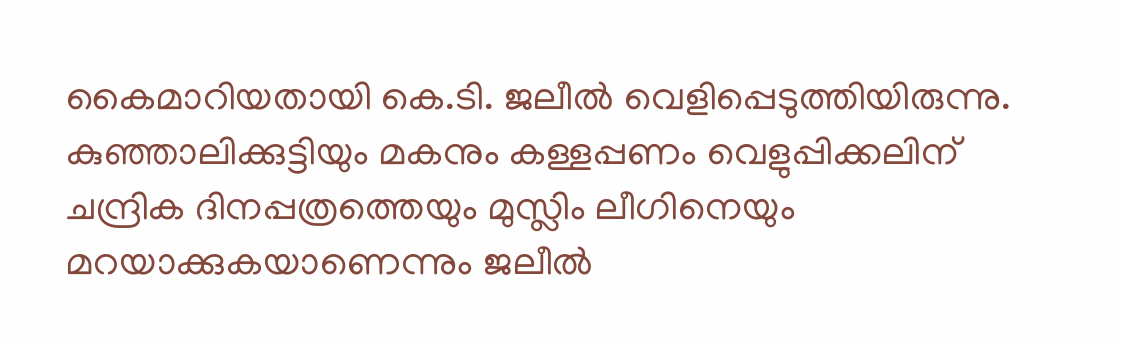കൈമാറിയതായി കെ.ടി. ജലീൽ വെളിപ്പെടുത്തിയിരുന്നു. കുഞ്ഞാലിക്കുട്ടിയും മകനും കള്ളപ്പണം വെളുപ്പിക്കലിന് ചന്ദ്രിക ദിനപ്പത്രത്തെയും മുസ്ലിം ലീഗിനെയും മറയാക്കുകയാണെന്നും ജലീൽ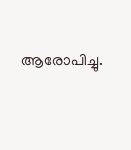ആരോപിച്ചു.